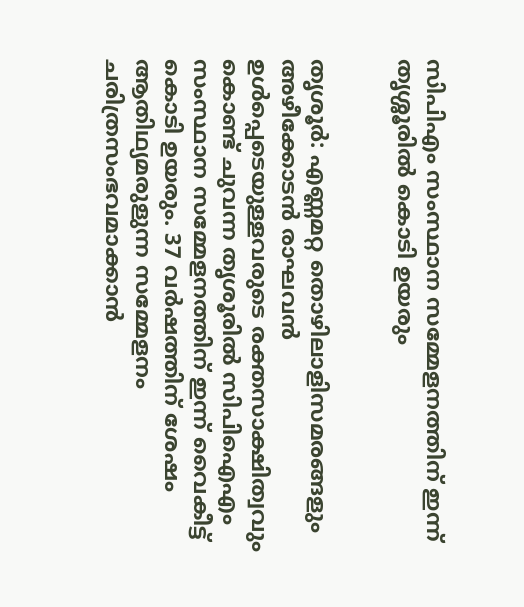സിപിഎം സംസ്ഥാന സമ്മേളനത്തിന് ഇന്ന് തൃശ്ശൂരില്‍ കൊടി ഉയരും


തൃശൂര്‍: എണ്ണമറ്റ തൊഴിലാളിസമരങ്ങളും അഴീക്കോടന്‍ രാഘവന്‍ ഉള്‍പ്പെടെയുള്ളവരുടെ രക്തസാക്ഷിത്വവും കൊണ്ട് ചുവന്ന തൃശൂരില്‍ സിപിഐഎം സംസ്ഥാന സമ്മേളനത്തിന് ഇന്ന് വൈകീട്ട് കൊടി ഉയരും. 37 വര്‍ഷത്തിന് ശേഷം ആതിഥ്യമരുളുന്ന സമ്മേളനം ചരിത്രസംഭവമാക്കാന്‍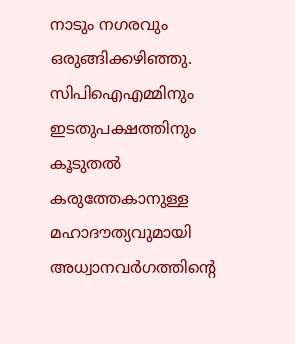നാടും നഗരവും ഒരുങ്ങിക്കഴിഞ്ഞു. സിപിഐഎമ്മിനും ഇടതുപക്ഷത്തിനും കൂടുതല്‍ കരുത്തേകാനുള്ള മഹാദൗത്യവുമായി അധ്വാനവര്‍ഗത്തിന്റെ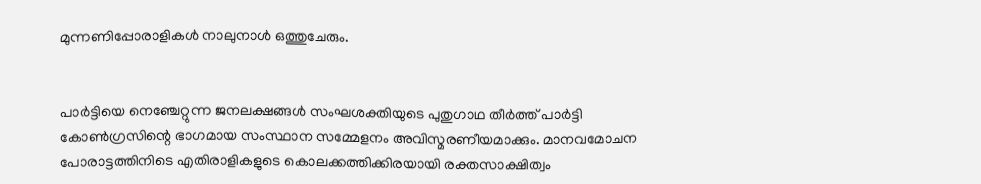മുന്നണിപ്പോരാളികള്‍ നാലുനാള്‍ ഒത്തുചേരും.


പാര്‍ട്ടിയെ നെഞ്ചേറ്റുന്ന ജനലക്ഷങ്ങള്‍ സംഘശക്തിയുടെ പുതുഗാഥ തീര്‍ത്ത് പാര്‍ട്ടി കോണ്‍ഗ്രസിന്റെ ഭാഗമായ സംസ്ഥാന സമ്മേളനം അവിസ്മരണീയമാക്കും. മാനവമോചന പോരാട്ടത്തിനിടെ എതിരാളികളുടെ കൊലക്കത്തിക്കിരയായി രക്തസാക്ഷിത്വം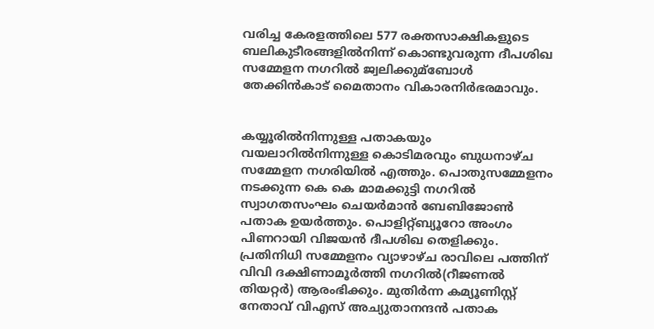വരിച്ച കേരളത്തിലെ 577 രക്തസാക്ഷികളുടെ ബലികുടീരങ്ങളില്‍നിന്ന് കൊണ്ടുവരുന്ന ദീപശിഖ സമ്മേളന നഗറില്‍ ജ്വലിക്കുമ്ബോള്‍ തേക്കിന്‍കാട് മൈതാനം വികാരനിര്‍ഭരമാവും.


കയ്യൂരില്‍നിന്നുള്ള പതാകയും വയലാറില്‍നിന്നുള്ള കൊടിമരവും ബുധനാഴ്ച സമ്മേളന നഗരിയില്‍ എത്തും. പൊതുസമ്മേളനം നടക്കുന്ന കെ കെ മാമക്കുട്ടി നഗറില്‍ സ്വാഗതസംഘം ചെയര്‍മാന്‍ ബേബിജോണ്‍ പതാക ഉയര്‍ത്തും. പൊളിറ്റ്ബ്യൂറോ അംഗം പിണറായി വിജയന്‍ ദീപശിഖ തെളിക്കും. പ്രതിനിധി സമ്മേളനം വ്യാഴാഴ്ച രാവിലെ പത്തിന് വിവി ദക്ഷിണാമൂര്‍ത്തി നഗറില്‍(റീജണല്‍ തിയറ്റര്‍) ആരംഭിക്കും. മുതിര്‍ന്ന കമ്യൂണിസ്റ്റ് നേതാവ് വിഎസ് അച്യുതാനന്ദന്‍ പതാക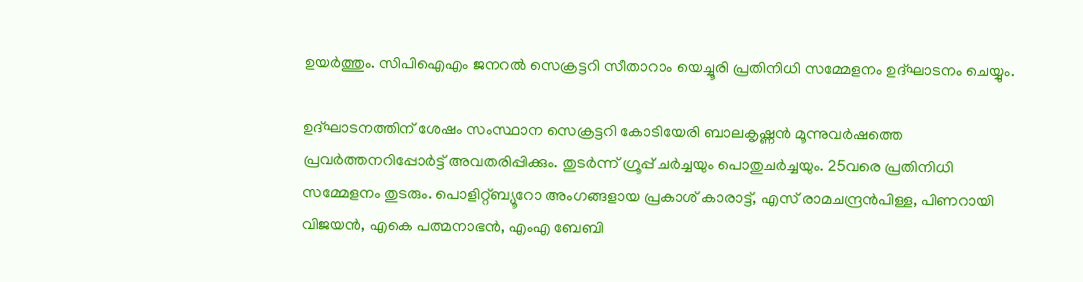ഉയര്‍ത്തും. സിപിഐഎം ജനറല്‍ സെക്രട്ടറി സീതാറാം യെച്ചൂരി പ്രതിനിധി സമ്മേളനം ഉദ്ഘാടനം ചെയ്യും.

ഉദ്ഘാടനത്തിന് ശേഷം സംസ്ഥാന സെക്രട്ടറി കോടിയേരി ബാലകൃഷ്ണന്‍ മൂന്നുവര്‍ഷത്തെ പ്രവര്‍ത്തനറിപ്പോര്‍ട്ട് അവതരിപ്പിക്കും. തുടര്‍ന്ന് ഗ്രൂപ്പ് ചര്‍ച്ചയും പൊതുചര്‍ച്ചയും. 25വരെ പ്രതിനിധി സമ്മേളനം തുടരും. പൊളിറ്റ്ബ്യൂറോ അംഗങ്ങളായ പ്രകാശ് കാരാട്ട്, എസ് രാമചന്ദ്രന്‍പിള്ള, പിണറായി വിജയന്‍, എകെ പത്മനാഭന്‍, എംഎ ബേബി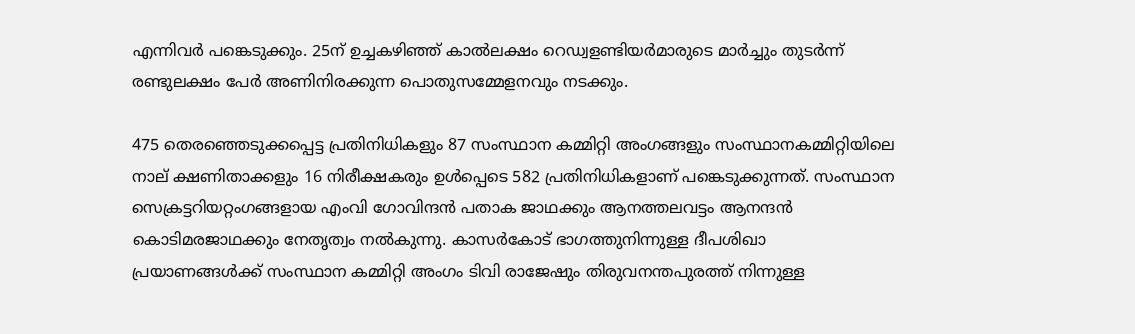എന്നിവര്‍ പങ്കെടുക്കും. 25ന് ഉച്ചകഴിഞ്ഞ് കാല്‍ലക്ഷം റെഡ്വളണ്ടിയര്‍മാരുടെ മാര്‍ച്ചും തുടര്‍ന്ന് രണ്ടുലക്ഷം പേര്‍ അണിനിരക്കുന്ന പൊതുസമ്മേളനവും നടക്കും.

475 തെരഞ്ഞെടുക്കപ്പെട്ട പ്രതിനിധികളും 87 സംസ്ഥാന കമ്മിറ്റി അംഗങ്ങളും സംസ്ഥാനകമ്മിറ്റിയിലെ നാല് ക്ഷണിതാക്കളും 16 നിരീക്ഷകരും ഉള്‍പ്പെടെ 582 പ്രതിനിധികളാണ് പങ്കെടുക്കുന്നത്. സംസ്ഥാന സെക്രട്ടറിയറ്റംഗങ്ങളായ എംവി ഗോവിന്ദന്‍ പതാക ജാഥക്കും ആനത്തലവട്ടം ആനന്ദന്‍ കൊടിമരജാഥക്കും നേതൃത്വം നല്‍കുന്നു. കാസര്‍കോട് ഭാഗത്തുനിന്നുള്ള ദീപശിഖാ പ്രയാണങ്ങള്‍ക്ക് സംസ്ഥാന കമ്മിറ്റി അംഗം ടിവി രാജേഷും തിരുവനന്തപുരത്ത് നിന്നുള്ള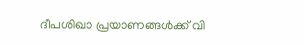ദീപശിഖാ പ്രയാണങ്ങള്‍ക്ക് വി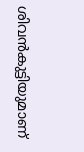ശിവന്‍കുട്ടിയുമാണ്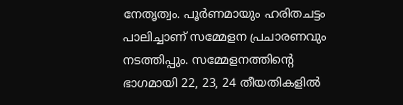നേതൃത്വം. പൂര്‍ണമായും ഹരിതചട്ടം പാലിച്ചാണ് സമ്മേളന പ്രചാരണവും നടത്തിപ്പും. സമ്മേളനത്തിന്റെ ഭാഗമായി 22, 23, 24 തീയതികളില്‍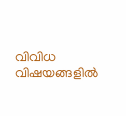വിവിധ വിഷയങ്ങളില്‍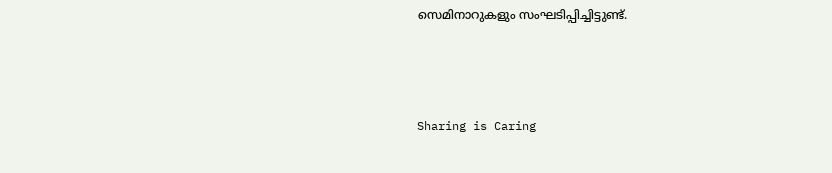സെമിനാറുകളും സംഘടിപ്പിച്ചിട്ടുണ്ട്.



Sharing is Caring